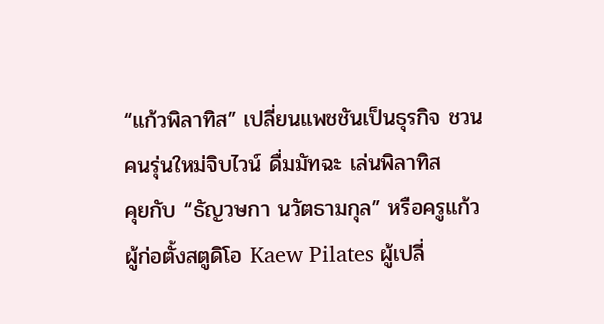“แก้วพิลาทิส” เปลี่ยนแพชชันเป็นธุรกิจ ชวนคนรุ่นใหม่จิบไวน์ ดื่มมัทฉะ เล่นพิลาทิส
คุยกับ “ธัญวษกา นวัตธามกุล” หรือครูแก้ว ผู้ก่อตั้งสตูดิโอ Kaew Pilates ผู้เปลี่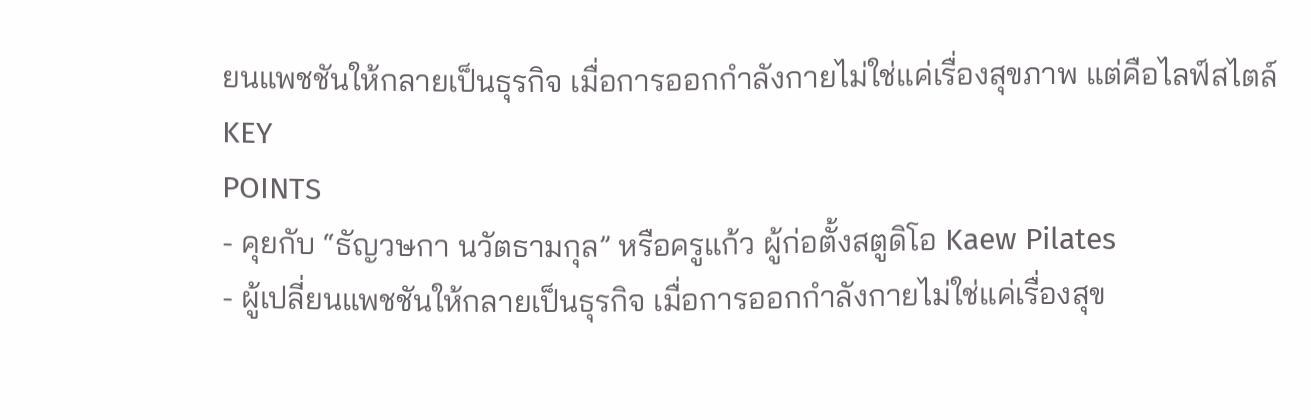ยนแพชชันให้กลายเป็นธุรกิจ เมื่อการออกกำลังกายไม่ใช่แค่เรื่องสุขภาพ แต่คือไลฟ์สไตล์
KEY
POINTS
- คุยกับ “ธัญวษกา นวัตธามกุล” หรือครูแก้ว ผู้ก่อตั้งสตูดิโอ Kaew Pilates
- ผู้เปลี่ยนแพชชันให้กลายเป็นธุรกิจ เมื่อการออกกำลังกายไม่ใช่แค่เรื่องสุข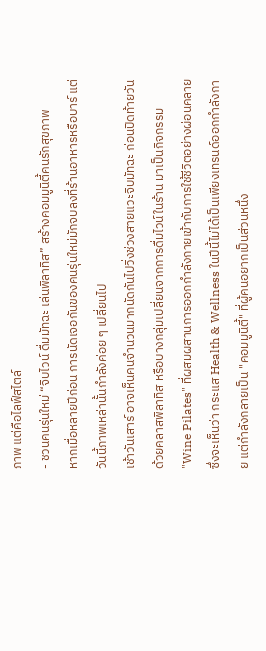ภาพ แต่คือไลฟ์สไตล์
- ชวนคนรุ่นใหม่ “จิบไวน์ ดื่มมัทฉะ เล่นพิลาทิส” สร้างคอมมูนิตี้คนรักสุขภาพ
หากเมื่อหลายปีก่อน การนัดเจอกันของคนรุ่นใหม่มักจบลงที่ร้านอาหารหรือบาร์ แต่วันนี้ภาพเหล่านั้นกำลังค่อย ๆ เปลี่ยนไป
เช้าวันเสาร์ อาจเห็นคนจำนวนมากนัดกันไปวิ่งช่วงสายแวะจิบมัทฉะ ก่อนปิดท้ายวันด้วยคลาสพิลาทิส หรือบางกลุ่มเปลี่ยนจากการดื่มไวน์ในร้าน มาเป็นกิจกรรม "Wine Pilates" ที่ผสมผสานการออกกำลังกายเข้ากับการใช้ชีวิตอย่างผ่อนคลาย
ซึ่งจะเห็นว่า กระแส Health & Wellness ในปีนี้ไม่ได้เป็นเพียงเทรนด์ออกกำลังกาย แต่กำลังกลายเป็น "คอมมูนิตี้" ที่ผู้คนอยากเป็นส่วนหนึ่ง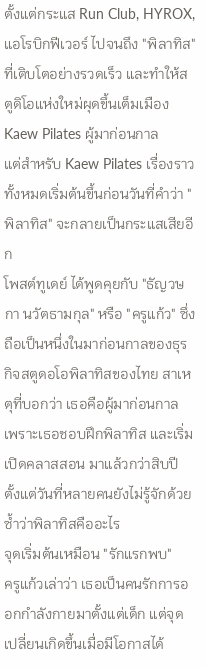ตั้งแต่กระแส Run Club, HYROX, แอโรบิกฟีเวอร์ ไปจนถึง "พิลาทิส" ที่เติบโตอย่างรวดเร็ว และทำให้สตูดิโอแห่งใหม่ผุดขึ้นเต็มเมือง
Kaew Pilates ผู้มาก่อนกาล
แต่สำหรับ Kaew Pilates เรื่องราวทั้งหมดเริ่มต้นขึ้นก่อนวันที่คำว่า "พิลาทิส" จะกลายเป็นกระแสเสียอีก
โพสต์ทูเดย์ ได้พูดคุยกับ "ธัญวษกา นวัตธามกุล" หรือ "ครูแก้ว" ซึ่งถือเป็นหนึ่งในมาก่อนกาลของธุรกิจสตูดอโอพิลาทิสของไทย สาเหตุที่บอกว่า เธอคือผู้มาก่อนกาล เพราะเธอชอบฝึกพิลาทิส และเริ่มเปิดคลาสสอน มาแล้วกว่าสิบปี ตั้งแต่วันที่หลายคนยังไม่รู้จักด้วยซ้ำว่าพิลาทิสคืออะไร
จุดเริ่มต้นเหมือน "รักแรกพบ"
ครูแก้วเล่าว่า เธอเป็นคนรักการออกกำลังกายมาตั้งแต่เด็ก แต่จุดเปลี่ยนเกิดขึ้นเมื่อมีโอกาสได้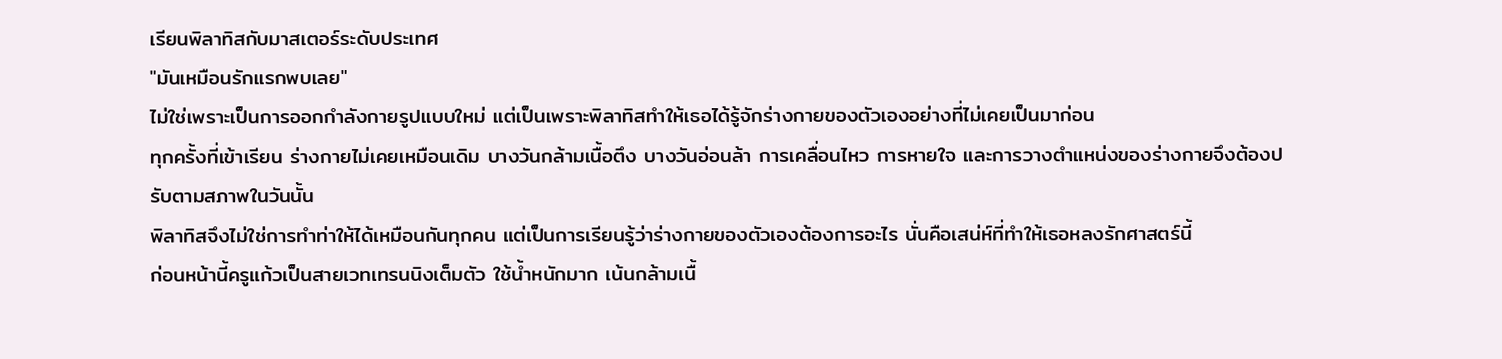เรียนพิลาทิสกับมาสเตอร์ระดับประเทศ
"มันเหมือนรักแรกพบเลย"
ไม่ใช่เพราะเป็นการออกกำลังกายรูปแบบใหม่ แต่เป็นเพราะพิลาทิสทำให้เธอได้รู้จักร่างกายของตัวเองอย่างที่ไม่เคยเป็นมาก่อน
ทุกครั้งที่เข้าเรียน ร่างกายไม่เคยเหมือนเดิม บางวันกล้ามเนื้อตึง บางวันอ่อนล้า การเคลื่อนไหว การหายใจ และการวางตำแหน่งของร่างกายจึงต้องปรับตามสภาพในวันนั้น
พิลาทิสจึงไม่ใช่การทำท่าให้ได้เหมือนกันทุกคน แต่เป็นการเรียนรู้ว่าร่างกายของตัวเองต้องการอะไร นั่นคือเสน่ห์ที่ทำให้เธอหลงรักศาสตร์นี้
ก่อนหน้านี้ครูแก้วเป็นสายเวทเทรนนิงเต็มตัว ใช้น้ำหนักมาก เน้นกล้ามเนื้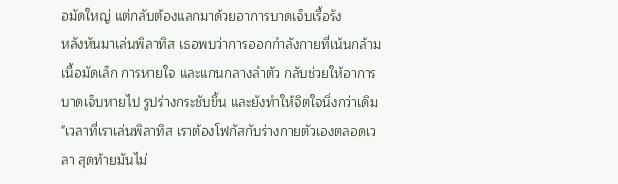อมัดใหญ่ แต่กลับต้องแลกมาด้วยอาการบาดเจ็บเรื้อรัง
หลังหันมาเล่นพิลาทิส เธอพบว่าการออกกำลังกายที่เน้นกล้ามเนื้อมัดเล็ก การหายใจ และแกนกลางลำตัว กลับช่วยให้อาการบาดเจ็บหายไป รูปร่างกระชับขึ้น และยังทำให้จิตใจนิ่งกว่าเดิม
"เวลาที่เราเล่นพิลาทิส เราต้องโฟกัสกับร่างกายตัวเองตลอดเวลา สุดท้ายมันไม่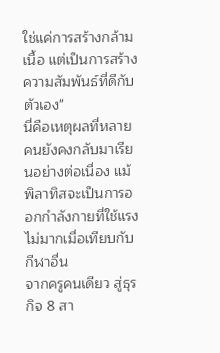ใช่แค่การสร้างกล้ามเนื้อ แต่เป็นการสร้างความสัมพันธ์ที่ดีกับตัวเอง"
นี่คือเหตุผลที่หลายคนยังคงกลับมาเรียนอย่างต่อเนื่อง แม้พิลาทิสจะเป็นการออกกำลังกายที่ใช้แรงไม่มากเมื่อเทียบกับกีฬาอื่น
จากครูคนเดียว สู่ธุรกิจ 8 สา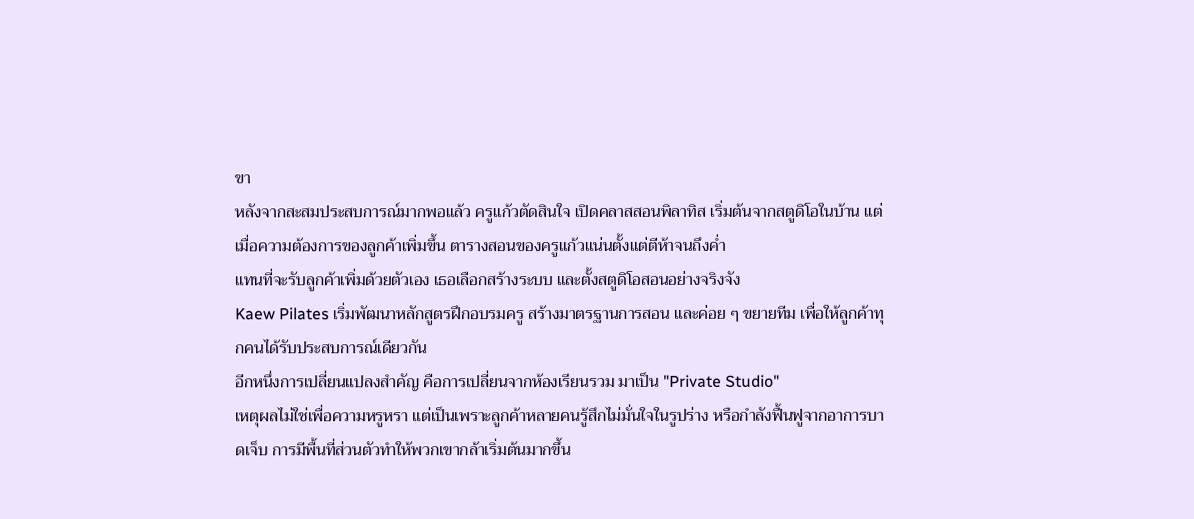ขา
หลังจากสะสมประสบการณ์มากพอแล้ว ครูแก้วตัดสินใจ เปิดคลาสสอนพิลาทิส เริ่มต้นจากสตูดิโอในบ้าน แต่เมื่อความต้องการของลูกค้าเพิ่มขึ้น ตารางสอนของครูแก้วแน่นตั้งแต่ตีห้าจนถึงค่ำ
แทนที่จะรับลูกค้าเพิ่มด้วยตัวเอง เธอเลือกสร้างระบบ และตั้งสตูดิโอสอนอย่างจริงจัง
Kaew Pilates เริ่มพัฒนาหลักสูตรฝึกอบรมครู สร้างมาตรฐานการสอน และค่อย ๆ ขยายทีม เพื่อให้ลูกค้าทุกคนได้รับประสบการณ์เดียวกัน
อีกหนึ่งการเปลี่ยนแปลงสำคัญ คือการเปลี่ยนจากห้องเรียนรวม มาเป็น "Private Studio"
เหตุผลไม่ใช่เพื่อความหรูหรา แต่เป็นเพราะลูกค้าหลายคนรู้สึกไม่มั่นใจในรูปร่าง หรือกำลังฟื้นฟูจากอาการบาดเจ็บ การมีพื้นที่ส่วนตัวทำให้พวกเขากล้าเริ่มต้นมากขึ้น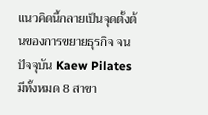แนวคิดนี้กลายเป็นจุดตั้งต้นของการขยายธุรกิจ จนปัจจุบัน Kaew Pilates มีทั้งหมด 8 สาขา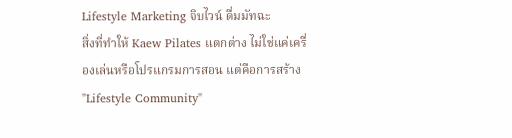Lifestyle Marketing จิบไวน์ ดื่มมัทฉะ
สิ่งที่ทำให้ Kaew Pilates แตกต่าง ไม่ใช่แค่เครื่องเล่นหรือโปรแกรมการสอน แต่คือการสร้าง "Lifestyle Community"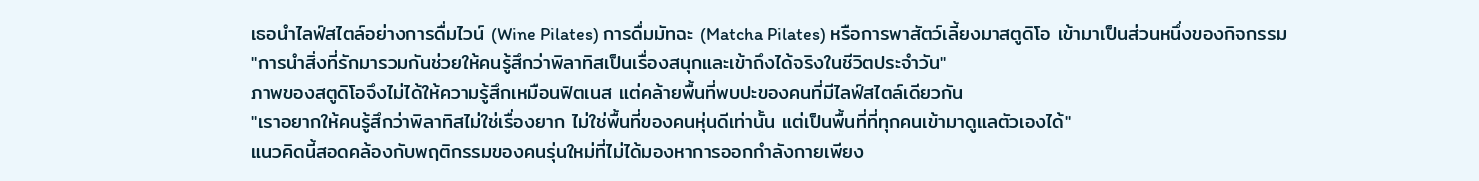เธอนำไลฟ์สไตล์อย่างการดื่มไวน์ (Wine Pilates) การดื่มมัทฉะ (Matcha Pilates) หรือการพาสัตว์เลี้ยงมาสตูดิโอ เข้ามาเป็นส่วนหนึ่งของกิจกรรม
"การนำสิ่งที่รักมารวมกันช่วยให้คนรู้สึกว่าพิลาทิสเป็นเรื่องสนุกและเข้าถึงได้จริงในชีวิตประจำวัน"
ภาพของสตูดิโอจึงไม่ได้ให้ความรู้สึกเหมือนฟิตเนส แต่คล้ายพื้นที่พบปะของคนที่มีไลฟ์สไตล์เดียวกัน
"เราอยากให้คนรู้สึกว่าพิลาทิสไม่ใช่เรื่องยาก ไม่ใช่พื้นที่ของคนหุ่นดีเท่านั้น แต่เป็นพื้นที่ที่ทุกคนเข้ามาดูแลตัวเองได้"
แนวคิดนี้สอดคล้องกับพฤติกรรมของคนรุ่นใหม่ที่ไม่ได้มองหาการออกกำลังกายเพียง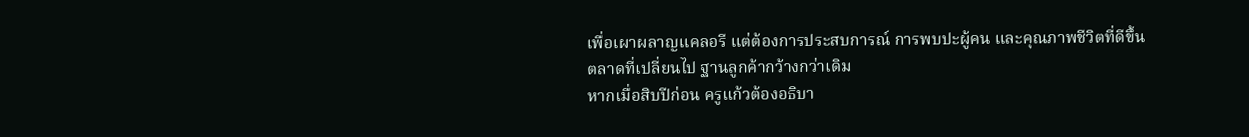เพื่อเผาผลาญแคลอรี แต่ต้องการประสบการณ์ การพบปะผู้คน และคุณภาพชีวิตที่ดีขึ้น
ตลาดที่เปลี่ยนไป ฐานลูกค้ากว้างกว่าเดิม
หากเมื่อสิบปีก่อน ครูแก้วต้องอธิบา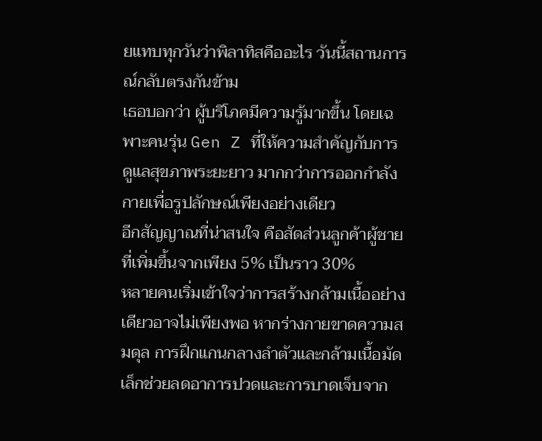ยแทบทุกวันว่าพิลาทิสคืออะไร วันนี้สถานการณ์กลับตรงกันข้าม
เธอบอกว่า ผู้บริโภคมีความรู้มากขึ้น โดยเฉพาะคนรุ่น Gen Z ที่ให้ความสำคัญกับการดูแลสุขภาพระยะยาว มากกว่าการออกกำลังกายเพื่อรูปลักษณ์เพียงอย่างเดียว
อีกสัญญาณที่น่าสนใจ คือสัดส่วนลูกค้าผู้ชายที่เพิ่มขึ้นจากเพียง 5% เป็นราว 30%
หลายคนเริ่มเข้าใจว่าการสร้างกล้ามเนื้ออย่างเดียวอาจไม่เพียงพอ หากร่างกายขาดความสมดุล การฝึกแกนกลางลำตัวและกล้ามเนื้อมัดเล็กช่วยลดอาการปวดและการบาดเจ็บจาก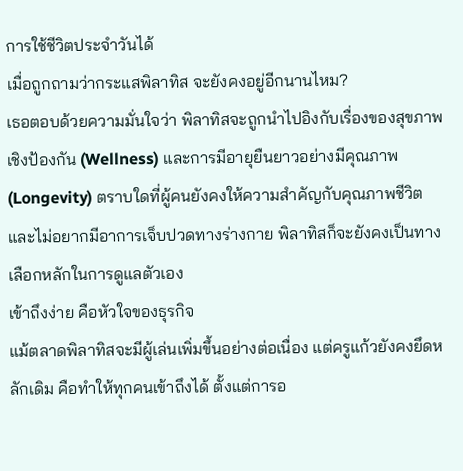การใช้ชีวิตประจำวันได้
เมื่อถูกถามว่ากระแสพิลาทิส จะยังคงอยู่อีกนานไหม?
เธอตอบด้วยความมั่นใจว่า พิลาทิสจะถูกนำไปอิงกับเรื่องของสุขภาพเชิงป้องกัน (Wellness) และการมีอายุยืนยาวอย่างมีคุณภาพ (Longevity) ตราบใดที่ผู้คนยังคงให้ความสำคัญกับคุณภาพชีวิตและไม่อยากมีอาการเจ็บปวดทางร่างกาย พิลาทิสก็จะยังคงเป็นทางเลือกหลักในการดูแลตัวเอง
เข้าถึงง่าย คือหัวใจของธุรกิจ
แม้ตลาดพิลาทิสจะมีผู้เล่นเพิ่มขึ้นอย่างต่อเนื่อง แต่ครูแก้วยังคงยึดหลักเดิม คือทำให้ทุกคนเข้าถึงได้ ตั้งแต่การอ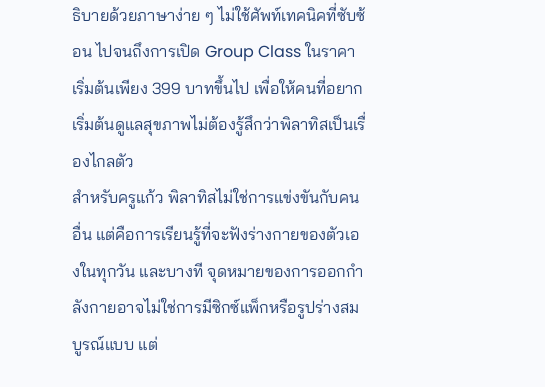ธิบายด้วยภาษาง่าย ๆ ไม่ใช้ศัพท์เทคนิคที่ซับซ้อน ไปจนถึงการเปิด Group Class ในราคาเริ่มต้นเพียง 399 บาทขึ้นไป เพื่อให้คนที่อยากเริ่มต้นดูแลสุขภาพไม่ต้องรู้สึกว่าพิลาทิสเป็นเรื่องไกลตัว
สำหรับครูแก้ว พิลาทิสไม่ใช่การแข่งขันกับคนอื่น แต่คือการเรียนรู้ที่จะฟังร่างกายของตัวเองในทุกวัน และบางที จุดหมายของการออกกำลังกายอาจไม่ใช่การมีซิกซ์แพ็กหรือรูปร่างสมบูรณ์แบบ แต่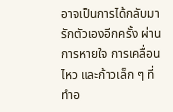อาจเป็นการได้กลับมารักตัวเองอีกครั้ง ผ่านการหายใจ การเคลื่อนไหว และก้าวเล็ก ๆ ที่ทำอ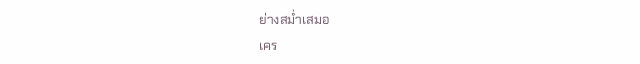ย่างสม่ำเสมอ
เคร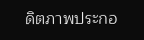ดิตภาพประกอ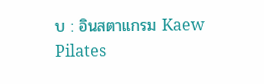บ : อินสตาแกรม Kaew Pilates